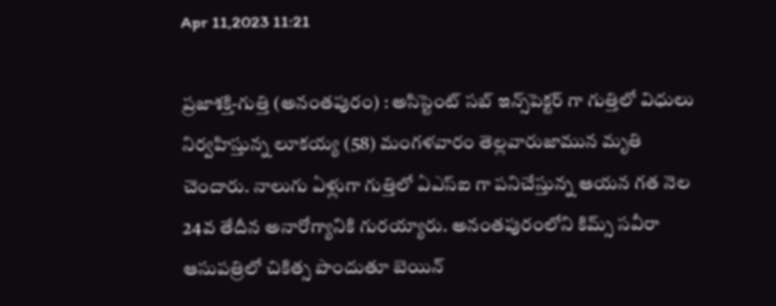Apr 11,2023 11:21

ప్రజాశక్తి-గుత్తి (అనంతపురం) : అసిస్టెంట్‌ సబ్‌ ఇన్స్‌పెక్టర్‌ గా గుత్తిలో విధులు నిర్వహిస్తున్న లూకయ్య (58) మంగళవారం తెల్లవారుజామున మృతి చెందారు. నాలుగు ఏళ్లుగా గుత్తిలో ఏఎస్‌ఐ గా పనిచేస్తున్న ఆయన గత నెల 24వ తేదీన అనారోగ్యానికి గురయ్యారు. అనంతపురంలోని కిమ్స్‌ సవీరా ఆసుపత్రిలో చికిత్స పొందుతూ బెయిన్‌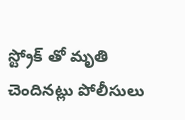స్ట్రోక్‌ తో మృతి చెందినట్లు పోలీసులు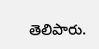తెలిపారు.